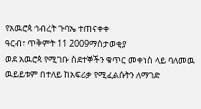የአዉሮጳ ኅብረት ጉባኤ ተጠናቀቀ
ዓርብ፣ ጥቅምት 11 2009ማስታወቂያ
ወደ አዉሮጳ የሚገቡ ስደተኞችን ቁጥር መቀነስ ላይ ባለመዉ ዉይይቱም በተለይ ከአፍሪቃ የሚፈልሱትን ለማገድ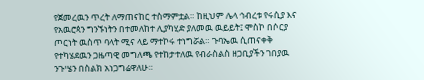የጀመረዉን ጥረት ለማጠናከር ተስማምቷል። ከዚህም ሌላ ኅብረቱ የሩሲያ እና የአዉሮጳን ግንኙነትን በተመለከተ ሊያካሂድ ያለመዉ ዉይይት፤ ሞስኮ በሶርያ ጦርነት ዉስጥ ባላት ሚና ላይ ማተኮሩ ተነግሯል። ጉባኤዉ ሲጠናቀቅ የተካሄደዉን ጋዜጣዊ መግለጫ የተከታተለዉ የብራስልስ ዘጋቢያችን ገበያዉ ንጉሤን በስልክ አነጋግሬዋለሁ።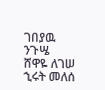ገበያዉ ንጉሤ
ሸዋዬ ለገሠ
ኂሩት መለሰ